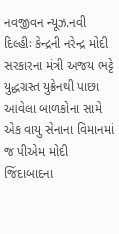નવજીવન ન્યૂઝ.નવી દિલ્હીઃ કેન્દ્રની નરેન્દ્ર મોદી સરકારના મંત્રી અજય ભટ્ટે યુદ્ધગ્રસ્ત યુક્રેનથી પાછા આવેલા બાળકોના સામે એક વાયુ સેનાના વિમાનમાં જ પીએમ મોદી જિંદાબાદના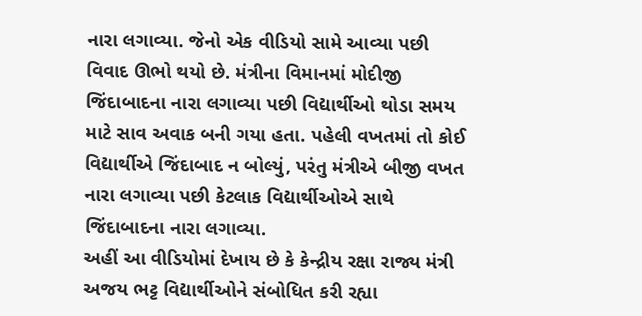નારા લગાવ્યા. જેનો એક વીડિયો સામે આવ્યા પછી વિવાદ ઊભો થયો છે. મંત્રીના વિમાનમાં મોદીજી જિંદાબાદના નારા લગાવ્યા પછી વિદ્યાર્થીઓ થોડા સમય માટે સાવ અવાક બની ગયા હતા. પહેલી વખતમાં તો કોઈ વિદ્યાર્થીએ જિંદાબાદ ન બોલ્યું, પરંતુ મંત્રીએ બીજી વખત નારા લગાવ્યા પછી કેટલાક વિદ્યાર્થીઓએ સાથે જિંદાબાદના નારા લગાવ્યા.
અહીં આ વીડિયોમાં દેખાય છે કે કેન્દ્રીય રક્ષા રાજ્ય મંત્રી અજય ભટ્ટ વિદ્યાર્થીઓને સંબોધિત કરી રહ્યા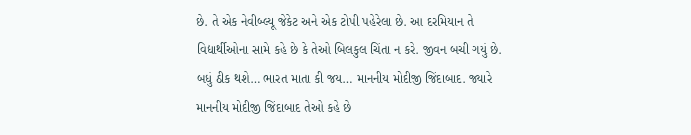છે. તે એક નેવીબ્લ્યૂ જેકેટ અને એક ટોપી પહેરેલા છે. આ દરમિયાન તે વિદ્યાર્થીઓના સામે કહે છે કે તેઓ બિલકુલ ચિંતા ન કરે. જીવન બચી ગયું છે. બધું ઠીક થશે… ભારત માતા કી જય… માનનીય મોદીજી જિંદાબાદ. જ્યારે માનનીય મોદીજી જિંદાબાદ તેઓ કહે છે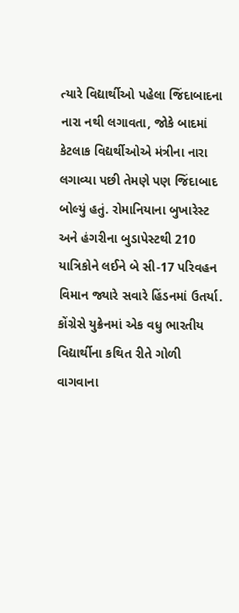ત્યારે વિદ્યાર્થીઓ પહેલા જિંદાબાદના નારા નથી લગાવતા, જોકે બાદમાં કેટલાક વિદ્યર્થીઓએ મંત્રીના નારા લગાવ્યા પછી તેમણે પણ જિંદાબાદ બોલ્યું હતું. રોમાનિયાના બુખારેસ્ટ અને હંગરીના બુડાપેસ્ટથી 210 યાત્રિકોને લઈને બે સી-17 પરિવહન વિમાન જ્યારે સવારે હિંડનમાં ઉતર્યા.
કોંગ્રેસે યુક્રેનમાં એક વધુ ભારતીય વિદ્યાર્થીના કથિત રીતે ગોળી વાગવાના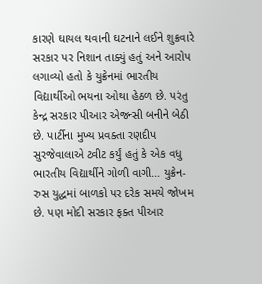કારણે ઘાયલ થવાની ઘટનાને લઈને શુક્રવારે સરકાર પર નિશાન તાક્યું હતું અને આરોપ લગાવ્યો હતો કે યુક્રેનમાં ભારતીય વિદ્યાર્થીઓ ભયના ઓથા હેઠળ છે. પરંતુ કેન્દ્ર સરકાર પીઆર એજન્સી બનીને બેઠી છે. પાર્ટીના મુખ્ય પ્રવક્તા રણદીપ સુરજેવાલાએ ટ્વીટ કર્યું હતું કે એક વધુ ભારતીય વિદ્યાર્થીને ગોળી વાગી… યુક્રેન-રુસ યુદ્ધમાં બાળકો પર દરેક સમયે જોખમ છે. પણ મોદી સરકાર ફક્ત પીઆર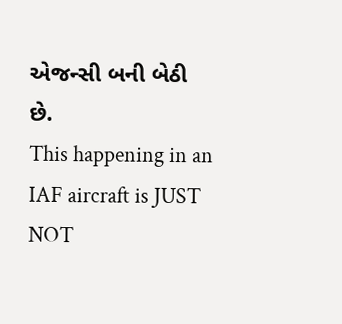એજન્સી બની બેઠી છે.
This happening in an IAF aircraft is JUST NOT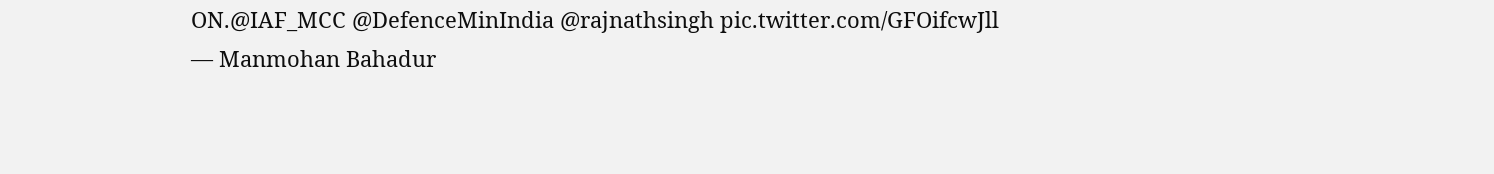ON.@IAF_MCC @DefenceMinIndia @rajnathsingh pic.twitter.com/GFOifcwJll
— Manmohan Bahadur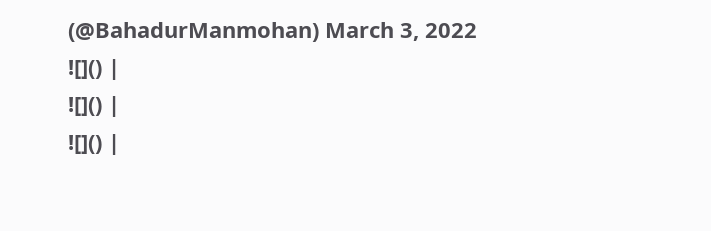(@BahadurManmohan) March 3, 2022
![]() |
![]() |
![]() |